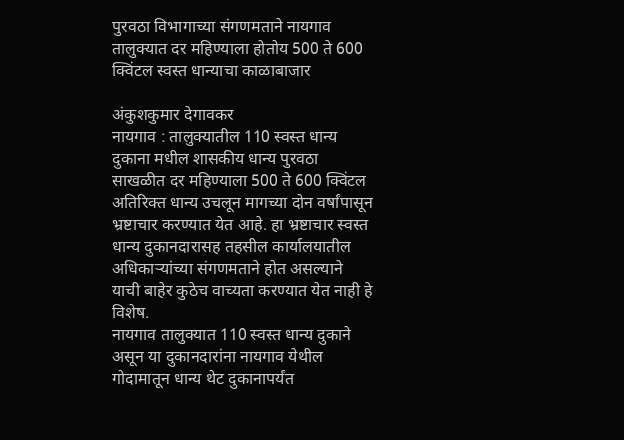पुरवठा विभागाच्या संगणमताने नायगाव तालुक्यात दर महिण्याला होतोय 500 ते 600 क्विंटल स्वस्त धान्याचा काळाबाजार

अंकुशकुमार देगावकर
नायगाव : तालुक्यातील 110 स्वस्त धान्य दुकाना मधील शासकीय धान्य पुरवठा साखळीत दर महिण्याला 500 ते 600 क्विंटल अतिरिक्त धान्य उचलून मागच्या दोन वर्षांपासून भ्रष्टाचार करण्यात येत आहे. हा भ्रष्टाचार स्वस्त धान्य दुकानदारासह तहसील कार्यालयातील अधिकाऱ्यांच्या संगणमताने होत असल्याने याची बाहेर कुठेच वाच्यता करण्यात येत नाही हे विशेष.
नायगाव तालुक्यात 110 स्वस्त धान्य दुकाने असून या दुकानदारांना नायगाव येथील गोदामातून धान्य थेट दुकानापर्यंत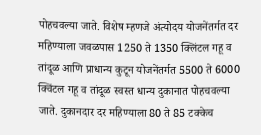पोहचवल्या जाते. विशेष म्हणजे अंत्योदय योजनेंतर्गत दर महिण्याला जवळपास 1250 ते 1350 क्लिंटल गहू व तांदूळ आणि प्राधान्य कुटून योजनेंतर्गत 5500 ते 6000 क्विंटल गहू व तांदूळ स्वस्त धान्य दुकानात पोहचवल्या जाते. दुकानदार दर महिण्याला 80 ते 85 टक्केच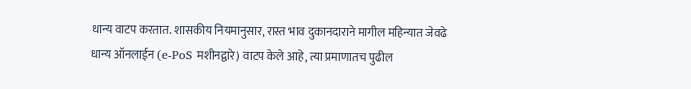धान्य वाटप करतात. शासकीय नियमानुसार, रास्त भाव दुकानदाराने मागील महिन्यात जेवढे धान्य ऑनलाईन (e-PoS मशीनद्वारे) वाटप केले आहे, त्या प्रमाणातच पुढील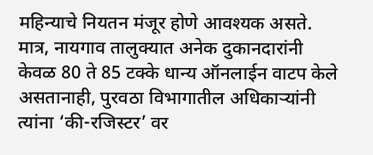महिन्याचे नियतन मंजूर होणे आवश्यक असते. मात्र, नायगाव तालुक्यात अनेक दुकानदारांनी केवळ 80 ते 85 टक्के धान्य ऑनलाईन वाटप केले असतानाही, पुरवठा विभागातील अधिकाऱ्यांनी त्यांना ‘की-रजिस्टर’ वर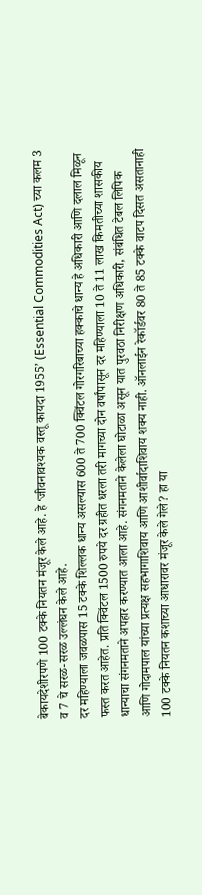बेकायदेशीरपणे 100 टक्के नियतन मंजूर केले आहे. हे ‘जीवनावश्यक वस्तू कायदा 1955’ (Essential Commodities Act) च्या कलम 3 व 7 चे सरळ-सरळ उल्लंघन केले आहे.
दर महिण्याला जवळपास 15 टक्के शिल्लक धान्य असल्यास 600 ते 700 क्विंटल गोरगरिबाच्या हक्काचे धान्य हे अधिकारी आणि दलाल मिळून फस्त करत आहेत. प्रति क्विंटल 1500 रुपये दर ग्रहीत धरला तरी मागच्या दोन वर्षांपासून दर महिण्याला 10 ते 11 लाख किमतीच्या शासकीय धान्याचा संगनमताने अपहार करण्यात आला आहे. संगनमताने केलेला घोटाळा असून यात पुरवठा निरीक्षण अधिकारी, संबंधित टेबल लिपिक आणि गोदामपाल यांच्या प्रत्यक्ष सहभागाशिवाय आणि आशीर्वादाशिवाय शक्य नाही. ऑनलाईन रेकॉर्डवर 80 ते 85 टक्के वाटप दिसत असतानाही 100 टक्के नियतन कशाच्या आधारावर मंजूर केले गेले? हा या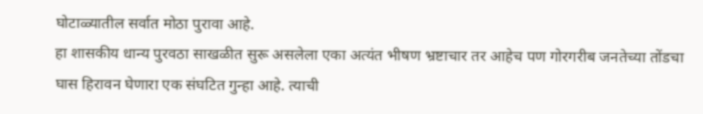घोटाळ्यातील सर्वात मोठा पुरावा आहे.
हा शासकीय धान्य पुरवठा साखळीत सुरू असलेला एका अत्यंत भीषण भ्रष्टाचार तर आहेच पण गोरगरीब जनतेच्या तोंडचा घास हिरावन घेणारा एक संघटित गुन्हा आहे. त्याची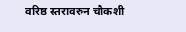वरिष्ठ स्तरावरुन चौकशी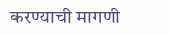करण्याची मागणी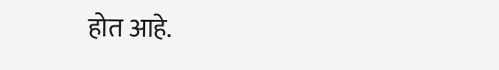होत आहे.